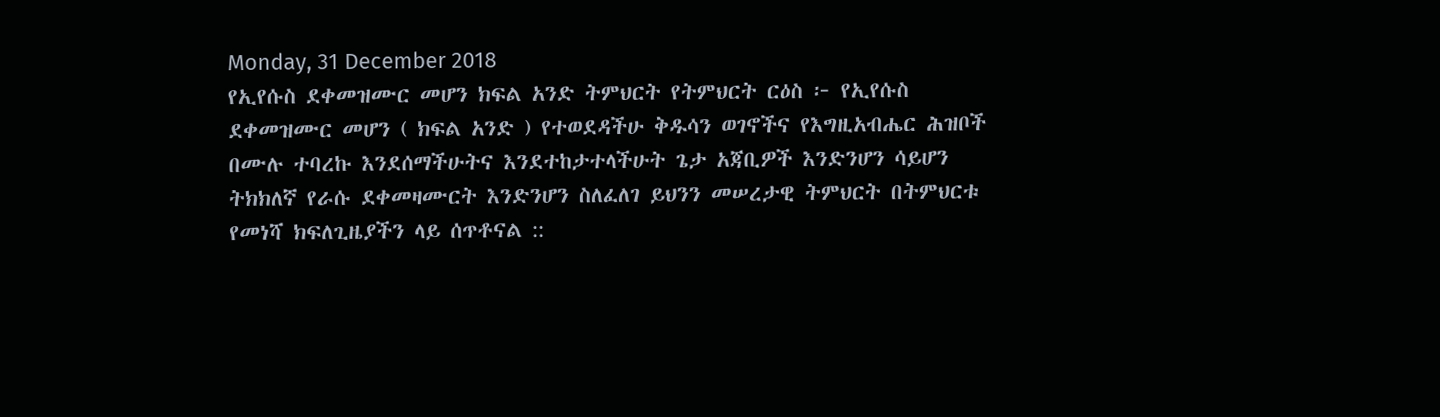Monday, 31 December 2018
የኢየሱስ ደቀመዝሙር መሆን ክፍል አንድ ትምህርት የትምህርት ርዕስ ፦ የኢየሱስ ደቀመዝሙር መሆን ( ክፍል አንድ ) የተወደዳችሁ ቅዱሳን ወገኖችና የእግዚአብሔር ሕዝቦች በሙሉ ተባረኩ እንደሰማችሁትና እንደተከታተላችሁት ጌታ አጃቢዎች እንድንሆን ሳይሆን ትክክለኛ የራሱ ደቀመዛሙርት እንድንሆን ስለፈለገ ይህንን መሠረታዊ ትምህርት በትምህርቱ የመነሻ ክፍለጊዜያችን ላይ ሰጥቶናል ::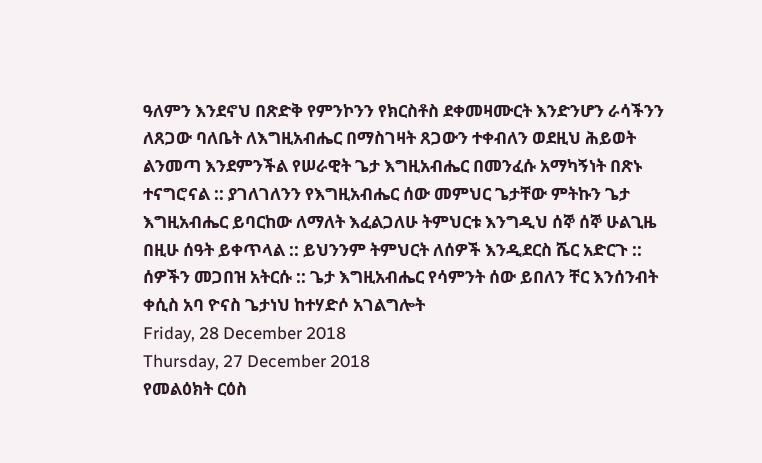ዓለምን እንደኖህ በጽድቅ የምንኮንን የክርስቶስ ደቀመዛሙርት እንድንሆን ራሳችንን ለጸጋው ባለቤት ለእግዚአብሔር በማስገዛት ጸጋውን ተቀብለን ወደዚህ ሕይወት ልንመጣ እንደምንችል የሠራዊት ጌታ እግዚአብሔር በመንፈሱ አማካኝነት በጽኑ ተናግሮናል :: ያገለገለንን የእግዚአብሔር ሰው መምህር ጌታቸው ምትኩን ጌታ እግዚአብሔር ይባርከው ለማለት እፈልጋለሁ ትምህርቱ እንግዲህ ሰኞ ሰኞ ሁልጊዜ በዚሁ ሰዓት ይቀጥላል :: ይህንንም ትምህርት ለሰዎች እንዲደርስ ሼር አድርጉ :: ሰዎችን መጋበዝ አትርሱ :: ጌታ እግዚአብሔር የሳምንት ሰው ይበለን ቸር እንሰንብት ቀሲስ አባ ዮናስ ጌታነህ ከተሃድሶ አገልግሎት
Friday, 28 December 2018
Thursday, 27 December 2018
የመልዕክት ርዕስ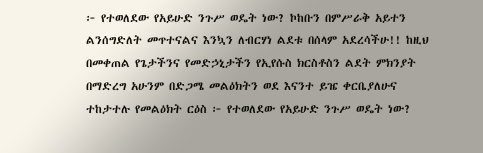፦ የተወለደው የአይሁድ ንጉሥ ወዴት ነው? ኮከቡን በምሥራቅ አይተን ልንሰግድለት መጥተናልና እንኳን ለብርሃነ ልደቱ በሰላም አደረሳችሁ!! ከዚህ በመቀጠል የጌታችንና የመድኃኒታችን የኢየሱስ ክርስቶስን ልደት ምክንያት በማድረግ አሁንም በድጋሜ መልዕክትን ወደ እናንተ ይዤ ቀርቤያለሁና ተከታተሉ የመልዕክት ርዕስ ፦ የተወለደው የአይሁድ ንጉሥ ወዴት ነው?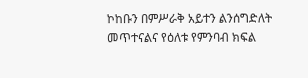ኮከቡን በምሥራቅ አይተን ልንሰግድለት መጥተናልና የዕለቱ የምንባብ ክፍል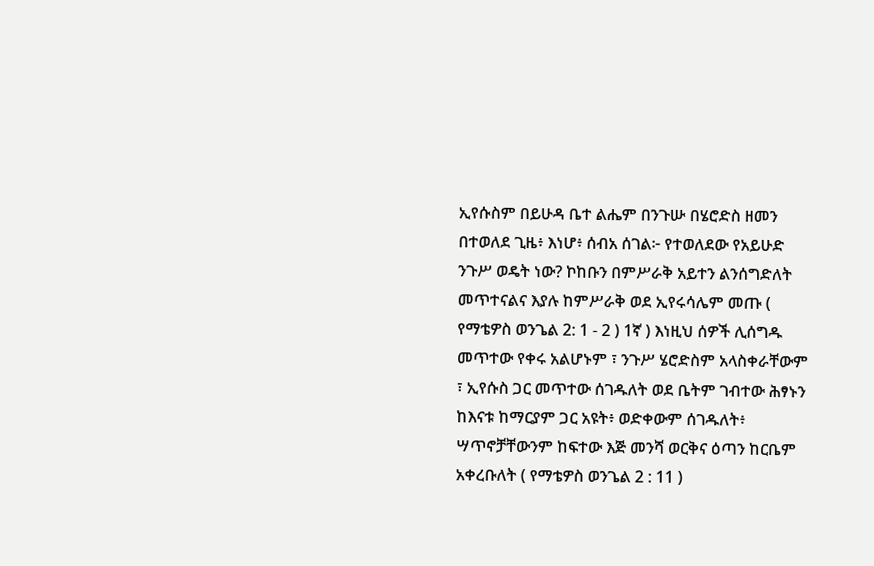ኢየሱስም በይሁዳ ቤተ ልሔም በንጉሡ በሄሮድስ ዘመን በተወለደ ጊዜ፥ እነሆ፥ ሰብአ ሰገል፦ የተወለደው የአይሁድ ንጉሥ ወዴት ነው? ኮከቡን በምሥራቅ አይተን ልንሰግድለት መጥተናልና እያሉ ከምሥራቅ ወደ ኢየሩሳሌም መጡ ( የማቴዎስ ወንጌል 2: 1 - 2 ) 1ኛ ) እነዚህ ሰዎች ሊሰግዱ መጥተው የቀሩ አልሆኑም ፣ ንጉሥ ሄሮድስም አላስቀራቸውም ፣ ኢየሱስ ጋር መጥተው ሰገዱለት ወደ ቤትም ገብተው ሕፃኑን ከእናቱ ከማርያም ጋር አዩት፥ ወድቀውም ሰገዱለት፥ ሣጥኖቻቸውንም ከፍተው እጅ መንሻ ወርቅና ዕጣን ከርቤም አቀረቡለት ( የማቴዎስ ወንጌል 2 : 11 )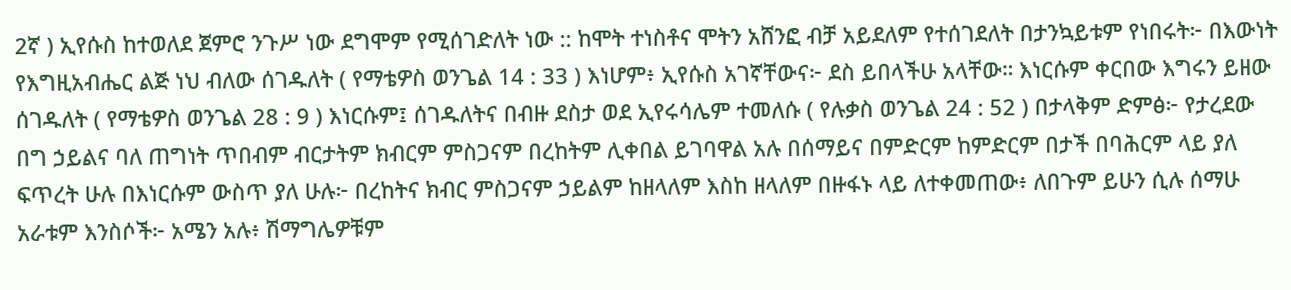2ኛ ) ኢየሱስ ከተወለደ ጀምሮ ንጉሥ ነው ደግሞም የሚሰገድለት ነው :: ከሞት ተነስቶና ሞትን አሸንፎ ብቻ አይደለም የተሰገደለት በታንኳይቱም የነበሩት፦ በእውነት የእግዚአብሔር ልጅ ነህ ብለው ሰገዱለት ( የማቴዎስ ወንጌል 14 : 33 ) እነሆም፥ ኢየሱስ አገኛቸውና፦ ደስ ይበላችሁ አላቸው። እነርሱም ቀርበው እግሩን ይዘው ሰገዱለት ( የማቴዎስ ወንጌል 28 : 9 ) እነርሱም፤ ሰገዱለትና በብዙ ደስታ ወደ ኢየሩሳሌም ተመለሱ ( የሉቃስ ወንጌል 24 : 52 ) በታላቅም ድምፅ፦ የታረደው በግ ኃይልና ባለ ጠግነት ጥበብም ብርታትም ክብርም ምስጋናም በረከትም ሊቀበል ይገባዋል አሉ በሰማይና በምድርም ከምድርም በታች በባሕርም ላይ ያለ ፍጥረት ሁሉ በእነርሱም ውስጥ ያለ ሁሉ፦ በረከትና ክብር ምስጋናም ኃይልም ከዘላለም እስከ ዘላለም በዙፋኑ ላይ ለተቀመጠው፥ ለበጉም ይሁን ሲሉ ሰማሁ አራቱም እንስሶች፦ አሜን አሉ፥ ሽማግሌዎቹም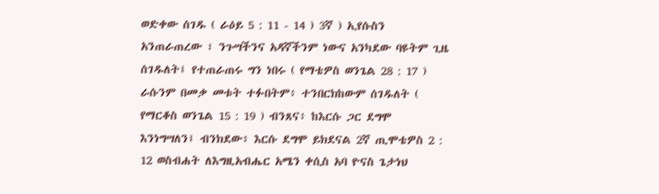ወድቀው ሰገዱ ( ራዕይ 5 : 11 - 14 ) 3ኛ ) ኢየሱስን አንጠራጠረው ፣ ንጉሣችንና አዳኛችንም ነውና አንካደው ባዩትም ጊዜ ሰገዱለት፤ የተጠራጠሩ ግን ነበሩ ( የማቴዎስ ወንጌል 28 : 17 ) ራሱንም በመቃ መቱት ተፉበትም፥ ተንበርክከውም ሰገዱለት ( የማርቆስ ወንጌል 15 : 19 ) ብንጸና፥ ከእርሱ ጋር ደግሞ እንነግሣለን፤ ብንክደው፥ እርሱ ደግሞ ይክደናል 2ኛ ጢሞቴዎስ 2 : 12 ወስብሐት ለእግዚአብሔር አሜን ቀሲስ አባ ዮናስ ጌታነህ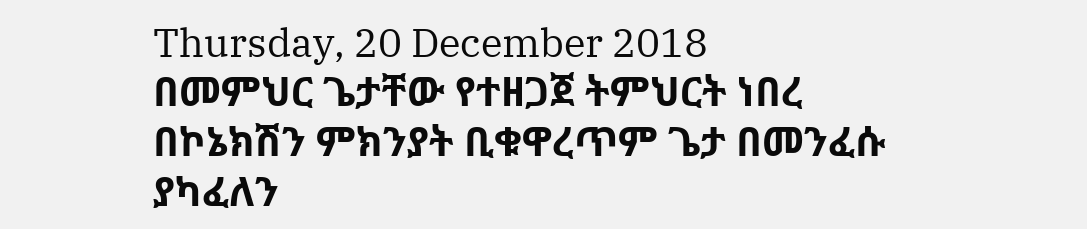Thursday, 20 December 2018
በመምህር ጌታቸው የተዘጋጀ ትምህርት ነበረ በኮኔክሽን ምክንያት ቢቁዋረጥም ጌታ በመንፈሱ ያካፈለን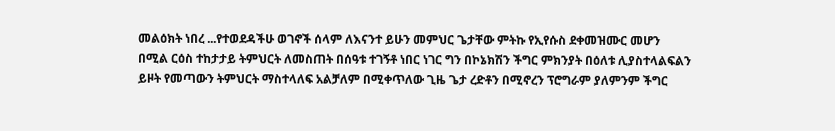መልዕክት ነበረ ...የተወደዳችሁ ወገኖች ሰላም ለእናንተ ይሁን መምህር ጌታቸው ምትኩ የኢየሱስ ደቀመዝሙር መሆን በሚል ርዕስ ተከታታይ ትምህርት ለመስጠት በሰዓቱ ተገኝቶ ነበር ነገር ግን በኮኔክሽን ችግር ምክንያት በዕለቱ ሊያስተላልፍልን ይዞት የመጣውን ትምህርት ማስተላለፍ አልቻለም በሚቀጥለው ጊዜ ጌታ ረድቶን በሚኖረን ፕሮግራም ያለምንም ችግር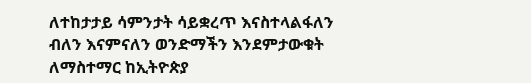ለተከታታይ ሳምንታት ሳይቋረጥ እናስተላልፋለን ብለን እናምናለን ወንድማችን እንደምታውቁት ለማስተማር ከኢትዮጵያ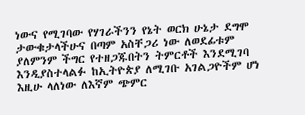ነውና የሚገባው የሃገራችንን የኔት ወርክ ሁኔታ ደግሞ ታውቁታላችሁና በጣም አስቸጋሪ ነው ለወደፊቱም ያለምንም ችግር የተዘጋጁበትን ትምርቶች እንደሚገባ እንዲያስተላልፉ ከኢትዮጵያ ለሚገቡ አገልጋዮችም ሆነ እዚሁ ላለነው ለእኛም ጭምር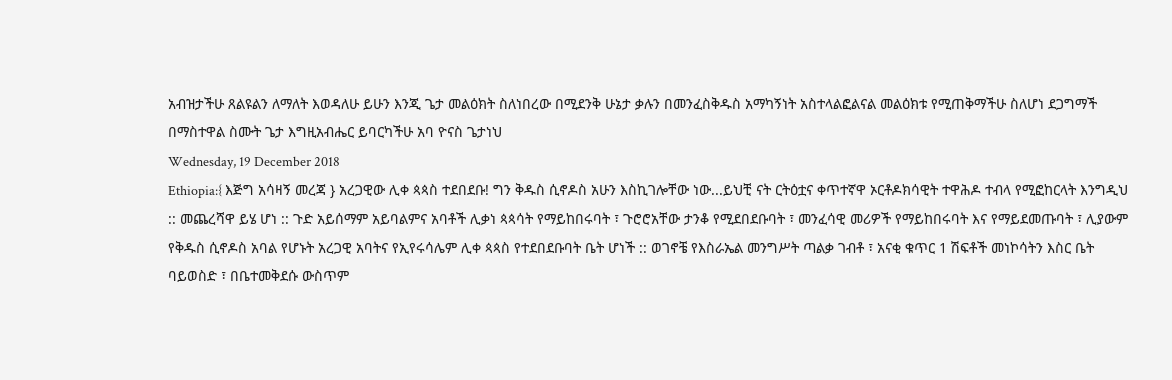አብዝታችሁ ጸልዩልን ለማለት እወዳለሁ ይሁን እንጂ ጌታ መልዕክት ስለነበረው በሚደንቅ ሁኔታ ቃሉን በመንፈስቅዱስ አማካኝነት አስተላልፎልናል መልዕክቱ የሚጠቅማችሁ ስለሆነ ደጋግማች በማስተዋል ስሙት ጌታ እግዚአብሔር ይባርካችሁ አባ ዮናስ ጌታነህ
Wednesday, 19 December 2018
Ethiopia:{ እጅግ አሳዛኝ መረጃ } አረጋዊው ሊቀ ጳጳስ ተደበደቡ! ግን ቅዱስ ሲኖዶስ አሁን እስኪገሎቸው ነው...ይህቺ ናት ርትዕቷና ቀጥተኛዋ ኦርቶዶክሳዊት ተዋሕዶ ተብላ የሚፎከርላት እንግዲህ :: መጨረሻዋ ይሄ ሆነ :: ጉድ አይሰማም አይባልምና አባቶች ሊቃነ ጳጳሳት የማይከበሩባት ፣ ጉሮሮአቸው ታንቆ የሚደበደቡባት ፣ መንፈሳዊ መሪዎች የማይከበሩባት እና የማይደመጡባት ፣ ሊያውም የቅዱስ ሲኖዶስ አባል የሆኑት አረጋዊ አባትና የኢየሩሳሌም ሊቀ ጳጳስ የተደበደቡባት ቤት ሆነች :: ወገኖቼ የእስራኤል መንግሥት ጣልቃ ገብቶ ፣ አናቂ ቁጥር 1 ሽፍቶች መነኮሳትን እስር ቤት ባይወስድ ፣ በቤተመቅደሱ ውስጥም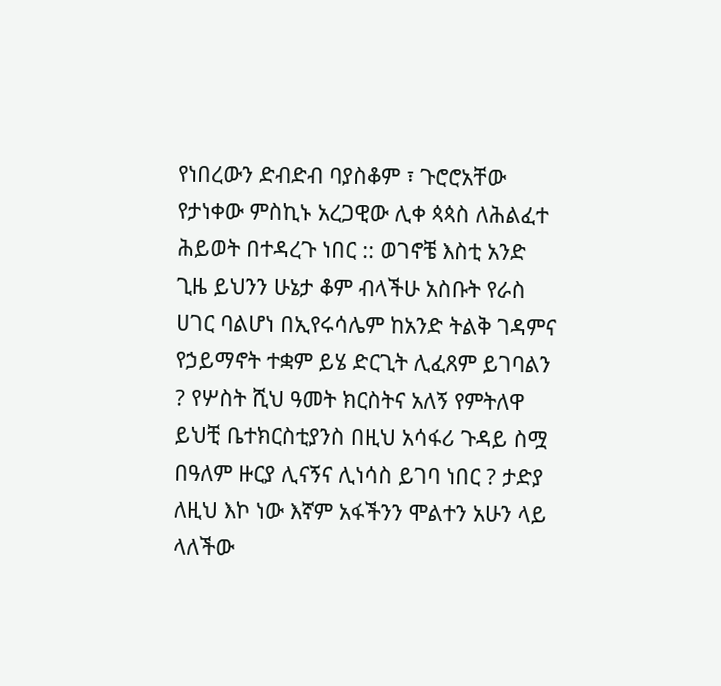የነበረውን ድብድብ ባያስቆም ፣ ጉሮሮአቸው የታነቀው ምስኪኑ አረጋዊው ሊቀ ጳጳስ ለሕልፈተ ሕይወት በተዳረጉ ነበር :: ወገኖቼ እስቲ አንድ ጊዜ ይህንን ሁኔታ ቆም ብላችሁ አስቡት የራስ ሀገር ባልሆነ በኢየሩሳሌም ከአንድ ትልቅ ገዳምና የኃይማኖት ተቋም ይሄ ድርጊት ሊፈጸም ይገባልን ? የሦስት ሺህ ዓመት ክርስትና አለኝ የምትለዋ ይህቺ ቤተክርስቲያንስ በዚህ አሳፋሪ ጉዳይ ስሟ በዓለም ዙርያ ሊናኝና ሊነሳስ ይገባ ነበር ? ታድያ ለዚህ እኮ ነው እኛም አፋችንን ሞልተን አሁን ላይ ላለችው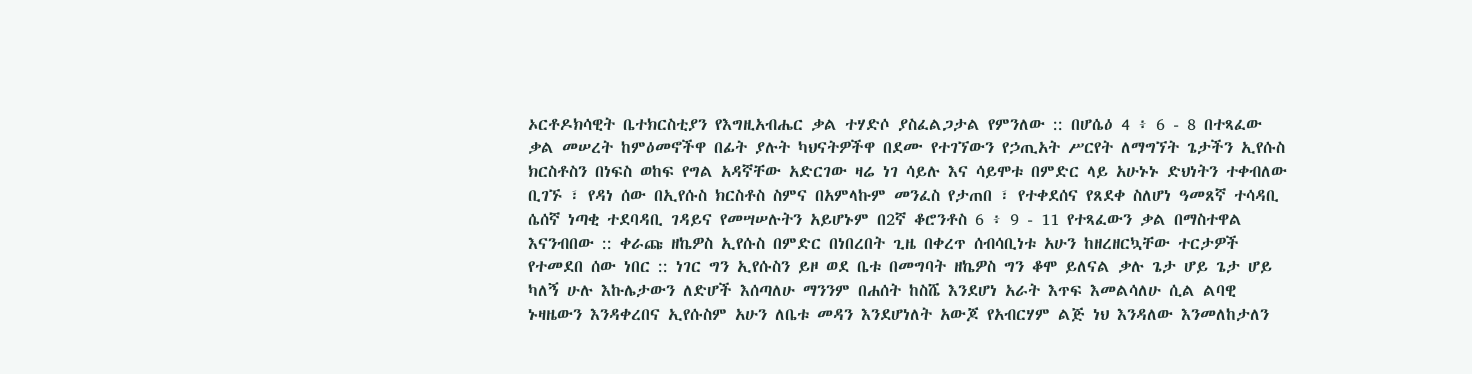ኦርቶዶክሳዊት ቤተክርስቲያን የእግዚአብሔር ቃል ተሃድሶ ያስፈልጋታል የምንለው :: በሆሴዕ 4 ፥ 6 - 8 በተጻፈው ቃል መሠረት ከምዕመኖችዋ በፊት ያሉት ካህናትዎችዋ በደሙ የተገኘውን የኃጢአት ሥርየት ለማግኘት ጌታችን ኢየሱስ ክርስቶስን በነፍስ ወከፍ የግል አዳኛቸው አድርገው ዛሬ ነገ ሳይሉ እና ሳይሞቱ በምድር ላይ አሁኑኑ ድህነትን ተቀብለው ቢገኙ ፣ የዳነ ሰው በኢየሱስ ክርስቶስ ስምና በአምላኩም መንፈስ የታጠበ ፣ የተቀደሰና የጸደቀ ስለሆነ ዓመጸኛ ተሳዳቢ ሴሰኛ ነጣቂ ተደባዳቢ ገዳይና የመሣሠሉትን አይሆኑም በ2ኛ ቆሮንቶስ 6 ፥ 9 - 11 የተጻፈውን ቃል በማስተዋል እናንብበው :: ቀራጩ ዘኬዎስ ኢየሱስ በምድር በነበረበት ጊዜ በቀረጥ ሰብሳቢነቱ አሁን ከዘረዘርኳቸው ተርታዎች የተመደበ ሰው ነበር :: ነገር ግን ኢየሱስን ይዞ ወደ ቤቱ በመግባት ዘኬዎስ ግን ቆሞ ይለናል ቃሉ ጌታ ሆይ ጌታ ሆይ ካለኝ ሁሉ እኩሌታውን ለድሆች እሰጣለሁ ማንንም በሐሰት ከስሼ እንደሆነ አራት እጥፍ እመልሳለሁ ሲል ልባዊ ኑዛዜውን እንዳቀረበና ኢየሱስም አሁን ለቤቱ መዳን እንደሆነለት አውጆ የአብርሃም ልጅ ነህ እንዳለው እንመለከታለን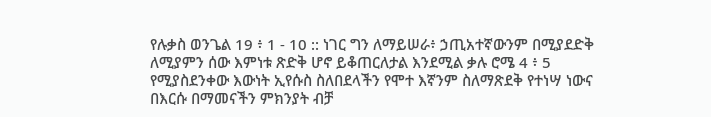የሉቃስ ወንጌል 19 ፥ 1 - 10 :: ነገር ግን ለማይሠራ፥ ኃጢአተኛውንም በሚያደድቅ ለሚያምን ሰው እምነቱ ጽድቅ ሆኖ ይቆጠርለታል እንደሚል ቃሉ ሮሜ 4 ፥ 5 የሚያስደንቀው እውነት ኢየሱስ ስለበደላችን የሞተ እኛንም ስለማጽደቅ የተነሣ ነውና በእርሱ በማመናችን ምክንያት ብቻ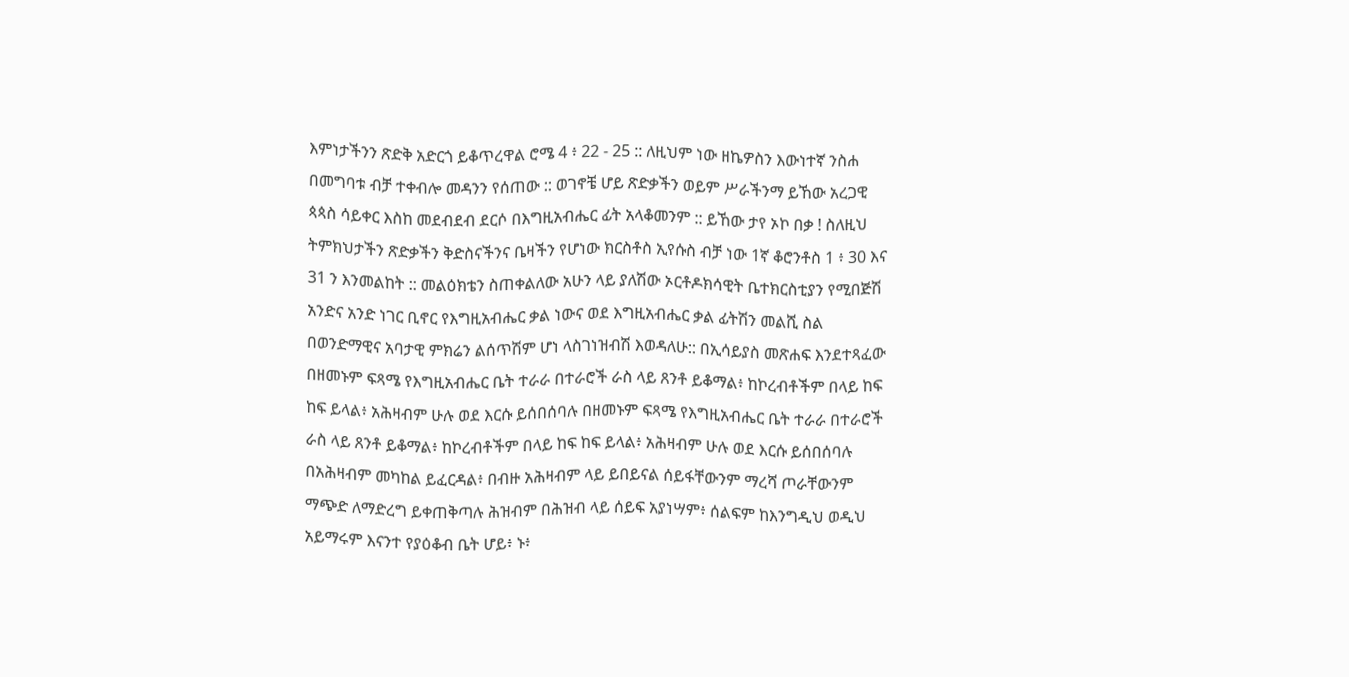እምነታችንን ጽድቅ አድርጎ ይቆጥረዋል ሮሜ 4 ፥ 22 - 25 :: ለዚህም ነው ዘኬዎስን እውነተኛ ንስሐ በመግባቱ ብቻ ተቀብሎ መዳንን የሰጠው :: ወገኖቼ ሆይ ጽድቃችን ወይም ሥራችንማ ይኸው አረጋዊ ጳጳስ ሳይቀር እስከ መደብደብ ደርሶ በእግዚአብሔር ፊት አላቆመንም :: ይኸው ታየ ኦኮ በቃ ! ስለዚህ ትምክህታችን ጽድቃችን ቅድስናችንና ቤዛችን የሆነው ክርስቶስ ኢየሱስ ብቻ ነው 1ኛ ቆሮንቶስ 1 ፥ 30 እና 31 ን እንመልከት :: መልዕክቴን ስጠቀልለው አሁን ላይ ያለሽው ኦርቶዶክሳዊት ቤተክርስቲያን የሚበጅሽ አንድና አንድ ነገር ቢኖር የእግዚአብሔር ቃል ነውና ወደ እግዚአብሔር ቃል ፊትሽን መልሺ ስል በወንድማዊና አባታዊ ምክሬን ልሰጥሽም ሆነ ላስገነዝብሽ እወዳለሁ:: በኢሳይያስ መጽሐፍ እንደተጻፈው በዘመኑም ፍጻሜ የእግዚአብሔር ቤት ተራራ በተራሮች ራስ ላይ ጸንቶ ይቆማል፥ ከኮረብቶችም በላይ ከፍ ከፍ ይላል፥ አሕዛብም ሁሉ ወደ እርሱ ይሰበሰባሉ በዘመኑም ፍጻሜ የእግዚአብሔር ቤት ተራራ በተራሮች ራስ ላይ ጸንቶ ይቆማል፥ ከኮረብቶችም በላይ ከፍ ከፍ ይላል፥ አሕዛብም ሁሉ ወደ እርሱ ይሰበሰባሉ በአሕዛብም መካከል ይፈርዳል፥ በብዙ አሕዛብም ላይ ይበይናል ሰይፋቸውንም ማረሻ ጦራቸውንም ማጭድ ለማድረግ ይቀጠቅጣሉ ሕዝብም በሕዝብ ላይ ሰይፍ አያነሣም፥ ሰልፍም ከእንግዲህ ወዲህ አይማሩም እናንተ የያዕቆብ ቤት ሆይ፥ ኑ፥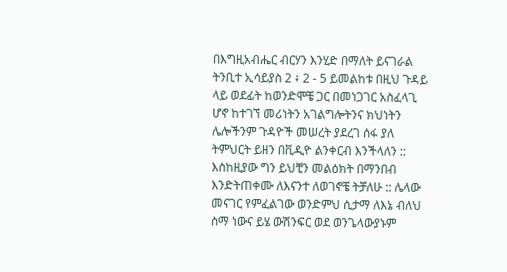በእግዚአብሔር ብርሃን እንሂድ በማለት ይናገራል ትንቢተ ኢሳይያስ 2 ፥ 2 - 5 ይመልከቱ በዚህ ጉዳይ ላይ ወደፊት ከወንድሞቼ ጋር በመነጋገር አስፈላጊ ሆኖ ከተገኘ መሪነትን አገልግሎትንና ክህነትን ሌሎችንም ጉዳዮች መሠረት ያደረገ ሰፋ ያለ ትምህርት ይዘን በቪዲዮ ልንቀርብ እንችላለን :: እስከዚያው ግን ይህቺን መልዕክት በማንበብ እንድትጠቀሙ ለእናንተ ለወገኖቼ ትቻለሁ :: ሌላው መናገር የምፈልገው ወንድምህ ሲታማ ለእኔ ብለህ ስማ ነውና ይሄ ውሽንፍር ወደ ወንጌላውያኑም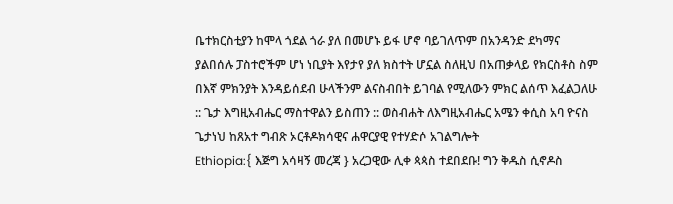ቤተክርስቲያን ከሞላ ጎደል ጎራ ያለ በመሆኑ ይፋ ሆኖ ባይገለጥም በአንዳንድ ደካማና ያልበሰሉ ፓስተሮችም ሆነ ነቢያት እየታየ ያለ ክስተት ሆኗል ስለዚህ በአጠቃላይ የክርስቶስ ስም በእኛ ምክንያት እንዳይሰደብ ሁላችንም ልናስብበት ይገባል የሚለውን ምክር ልሰጥ እፈልጋለሁ :: ጌታ እግዚአብሔር ማስተዋልን ይስጠን :: ወስብሐት ለእግዚአብሔር አሜን ቀሲስ አባ ዮናስ ጌታነህ ከጸአተ ግብጽ ኦርቶዶክሳዊና ሐዋርያዊ የተሃድሶ አገልግሎት
Ethiopia:{ እጅግ አሳዛኝ መረጃ } አረጋዊው ሊቀ ጳጳስ ተደበደቡ! ግን ቅዱስ ሲኖዶስ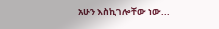አሁን እስኪገሎቸው ነው...